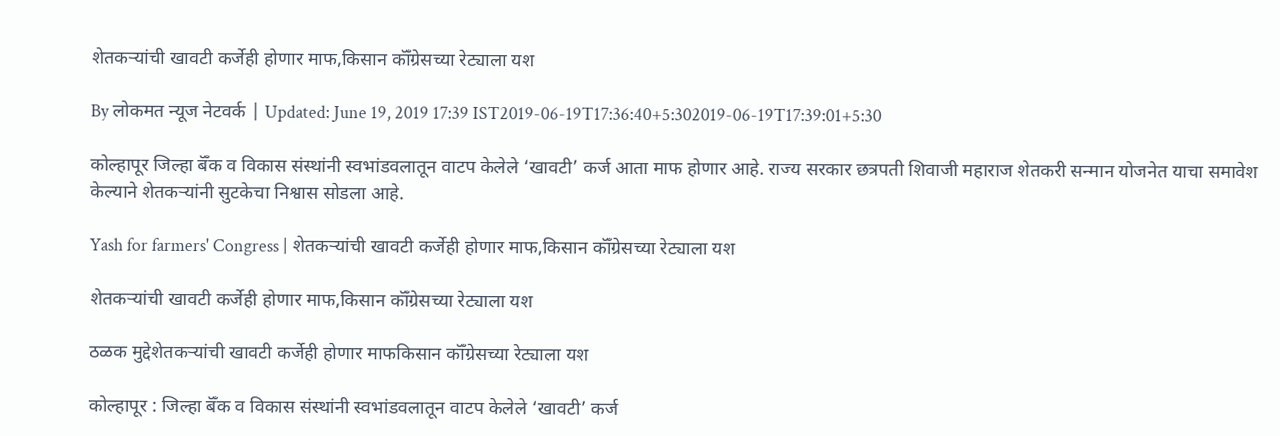शेतकऱ्यांची खावटी कर्जेही होणार माफ,किसान कॉँग्रेसच्या रेट्याला यश

By लोकमत न्यूज नेटवर्क | Updated: June 19, 2019 17:39 IST2019-06-19T17:36:40+5:302019-06-19T17:39:01+5:30

कोल्हापूर जिल्हा बॅँक व विकास संस्थांनी स्वभांडवलातून वाटप केलेले ‘खावटी’ कर्ज आता माफ होणार आहे. राज्य सरकार छत्रपती शिवाजी महाराज शेतकरी सन्मान योजनेत याचा समावेश केल्याने शेतकऱ्यांनी सुटकेचा निश्वास सोडला आहे.

Yash for farmers' Congress | शेतकऱ्यांची खावटी कर्जेही होणार माफ,किसान कॉँग्रेसच्या रेट्याला यश

शेतकऱ्यांची खावटी कर्जेही होणार माफ,किसान कॉँग्रेसच्या रेट्याला यश

ठळक मुद्देशेतकऱ्यांची खावटी कर्जेही होणार माफकिसान कॉँग्रेसच्या रेट्याला यश

कोल्हापूर : जिल्हा बॅँक व विकास संस्थांनी स्वभांडवलातून वाटप केलेले ‘खावटी’ कर्ज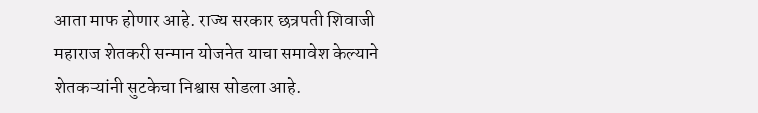आता माफ होणार आहे. राज्य सरकार छत्रपती शिवाजी महाराज शेतकरी सन्मान योजनेत याचा समावेश केल्याने शेतकऱ्यांनी सुटकेचा निश्वास सोडला आहे.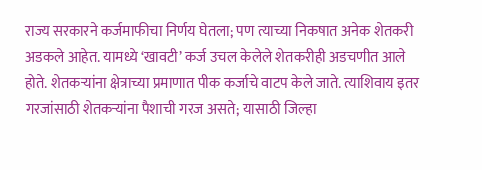राज्य सरकारने कर्जमाफीचा निर्णय घेतला; पण त्याच्या निकषात अनेक शेतकरी अडकले आहेत. यामध्ये ‘खावटी’ कर्ज उचल केलेले शेतकरीही अडचणीत आले होते. शेतकऱ्यांना क्षेत्राच्या प्रमाणात पीक कर्जाचे वाटप केले जाते. त्याशिवाय इतर गरजांसाठी शेतकऱ्यांना पैशाची गरज असते; यासाठी जिल्हा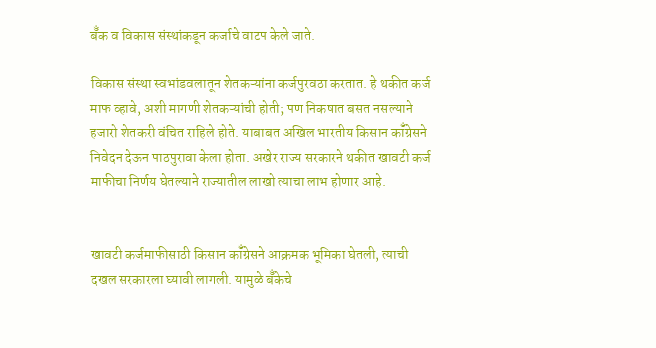बॅँक व विकास संस्थांकडून कर्जाचे वाटप केले जाते.

विकास संस्था स्वभांडवलातून शेतकऱ्यांना कर्जपुरवठा करतात. हे थकीत कर्ज माफ व्हावे, अशी मागणी शेतकऱ्यांची होती; पण निकषात बसत नसल्याने हजारो शेतकरी वंचित राहिले होते. याबाबत अखिल भारतीय किसान कॉँग्रेसने निवेदन देऊन पाठपुरावा केला होता. अखेर राज्य सरकारने थकीत खावटी कर्ज माफीचा निर्णय घेतल्याने राज्यातील लाखो त्याचा लाभ होणार आहे.


खावटी कर्जमाफीसाठी किसान कॉँग्रेसने आक्रमक भूमिका घेतली, त्याची दखल सरकारला घ्यावी लागली. यामुळे बॅँकेचे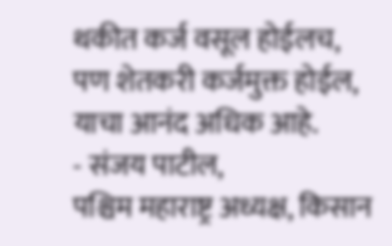थकीत कर्ज वसूल होईलच, पण शेतकरी कर्जमुक्त होईल, याचा आनंद अधिक आहे.
- संजय पाटील,
पश्चिम महाराष्ट्र अध्यक्ष, किसान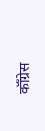कॉँग्रेस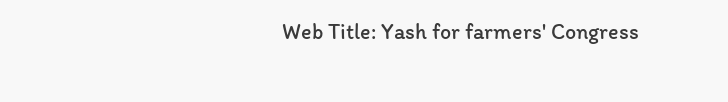Web Title: Yash for farmers' Congress